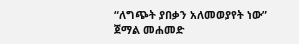“ለግጭት ያበቃን አለመወያየት ነው” ጀማል መሐመድ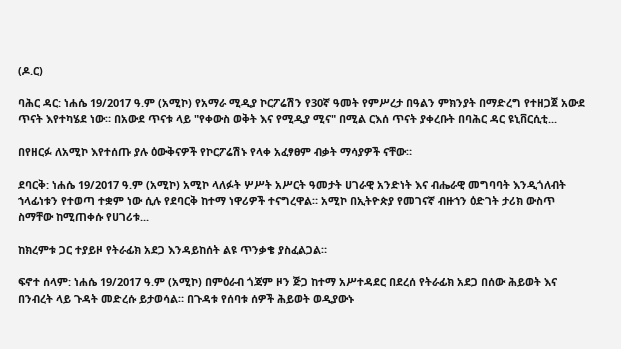(ዶ.ር)

ባሕር ዳር: ነሐሴ 19/2017 ዓ.ም (አሚኮ) የአማራ ሚዲያ ኮርፖሬሽን የ30ኛ ዓመት የምሥረታ በዓልን ምክንያት በማድረግ የተዘጋጀ አውደ ጥናት እየተካሄደ ነው። በአውደ ጥናቱ ላይ "የቀውስ ወቅት እና የሚዲያ ሚና" በሚል ርእሰ ጥናት ያቀረቡት በባሕር ዳር ዩኒቨርሲቲ...

በየዘርፉ ለአሚኮ እየተሰጡ ያሉ ዕውቅናዎች የኮርፖሬሽኑ የላቀ አፈፃፀም ብቃት ማሳያዎች ናቸው።

ደባርቅ: ነሐሴ 19/2017 ዓ.ም (አሚኮ) አሚኮ ላለፉት ሦሥት አሥርት ዓመታት ሀገራዊ አንድነት እና ብሔራዊ መግባባት እንዲጎለብት ኀላፊነቱን የተወጣ ተቋም ነው ሲሉ የደባርቅ ከተማ ነዋሪዎች ተናግረዋል። አሚኮ በኢትዮጵያ የመገናኛ ብዙኀን ዕድገት ታሪክ ውስጥ ስማቸው ከሚጠቀሱ የሀገሪቱ...

ከክረምቱ ጋር ተያይዞ የትራፊክ አደጋ እንዳይከሰት ልዩ ጥንቃቄ ያስፈልጋል።

ፍኖተ ሰላም: ነሐሴ 19/2017 ዓ.ም (አሚኮ) በምዕራብ ጎጃም ዞን ጅጋ ከተማ አሥተዳደር በደረሰ የትራፊክ አደጋ በሰው ሕይወት እና በንብረት ላይ ጉዳት መድረሱ ይታወሳል። በጉዳቱ የሰባቱ ሰዎች ሕይወት ወዲያውኑ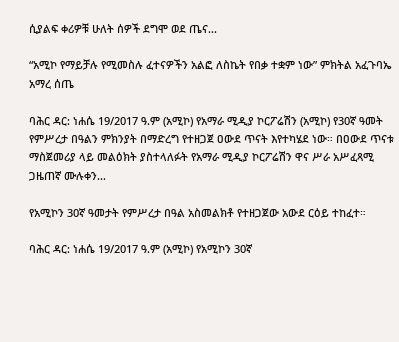ሲያልፍ ቀሪዎቹ ሁለት ሰዎች ደግሞ ወደ ጤና...

“አሚኮ የማይቻሉ የሚመስሉ ፈተናዎችን አልፎ ለስኬት የበቃ ተቋም ነው” ምክትል አፈጉባኤ አማረ ሰጤ

ባሕር ዳር: ነሐሴ 19/2017 ዓ.ም (አሚኮ) የአማራ ሚዲያ ኮርፖሬሽን (አሚኮ) የ30ኛ ዓመት የምሥረታ በዓልን ምክንያት በማድረግ የተዘጋጀ ዐውደ ጥናት እየተካሄደ ነው። በዐውደ ጥናቱ ማስጀመሪያ ላይ መልዕክት ያስተላለፉት የአማራ ሚዲያ ኮርፖሬሽን ዋና ሥራ አሥፈጻሚ ጋዜጠኛ ሙሉቀን...

የአሚኮን 30ኛ ዓመታት የምሥረታ በዓል አስመልክቶ የተዘጋጀው አውደ ርዕይ ተከፈተ።

ባሕር ዳር: ነሐሴ 19/2017 ዓ.ም (አሚኮ) የአሚኮን 30ኛ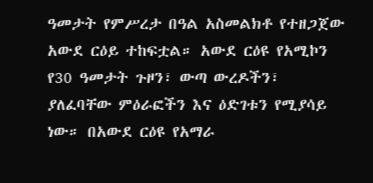ዓመታት የምሥረታ በዓል አስመልክቶ የተዘጋጀው አውደ ርዕይ ተከፍቷል። አውደ ርዕዩ የአሚኮን የ30 ዓመታት ጉዞን፣ ውጣ ውረዶችን፣ ያለፈባቸው ምዕራፎችን እና ዕድገቱን የሚያሳይ ነው። በአውደ ርዕዩ የአማራ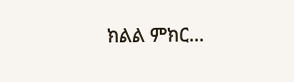ክልል ምክር...